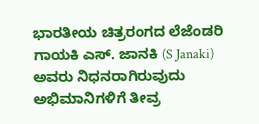ಭಾರತೀಯ ಚಿತ್ರರಂಗದ ಲೆಜೆಂಡರಿ ಗಾಯಕಿ ಎಸ್. ಜಾನಕಿ (S Janaki) ಅವರು ನಿಧನರಾಗಿರುವುದು ಅಭಿಮಾನಿಗಳಿಗೆ ತೀವ್ರ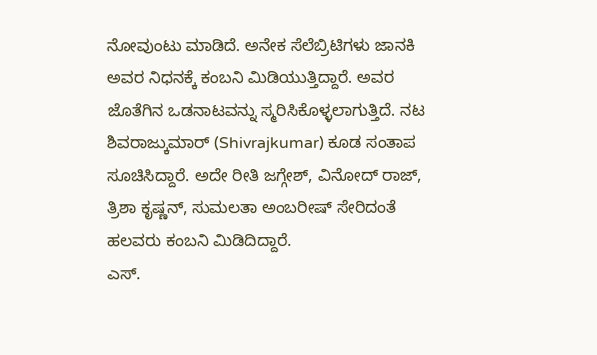ನೋವುಂಟು ಮಾಡಿದೆ. ಅನೇಕ ಸೆಲೆಬ್ರಿಟಿಗಳು ಜಾನಕಿ ಅವರ ನಿಧನಕ್ಕೆ ಕಂಬನಿ ಮಿಡಿಯುತ್ತಿದ್ದಾರೆ. ಅವರ ಜೊತೆಗಿನ ಒಡನಾಟವನ್ನು ಸ್ಮರಿಸಿಕೊಳ್ಳಲಾಗುತ್ತಿದೆ. ನಟ ಶಿವರಾಜ್ಕುಮಾರ್ (Shivrajkumar) ಕೂಡ ಸಂತಾಪ ಸೂಚಿಸಿದ್ದಾರೆ. ಅದೇ ರೀತಿ ಜಗ್ಗೇಶ್, ವಿನೋದ್ ರಾಜ್, ತ್ರಿಶಾ ಕೃಷ್ಣನ್, ಸುಮಲತಾ ಅಂಬರೀಷ್ ಸೇರಿದಂತೆ ಹಲವರು ಕಂಬನಿ ಮಿಡಿದಿದ್ದಾರೆ.
ಎಸ್.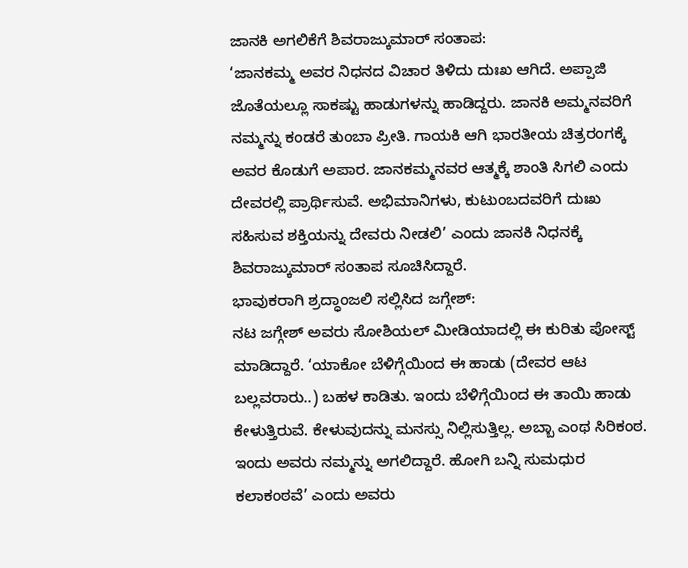ಜಾನಕಿ ಅಗಲಿಕೆಗೆ ಶಿವರಾಜ್ಕುಮಾರ್ ಸಂತಾಪ:
‘ಜಾನಕಮ್ಮ ಅವರ ನಿಧನದ ವಿಚಾರ ತಿಳಿದು ದುಃಖ ಆಗಿದೆ. ಅಪ್ಪಾಜಿ ಜೊತೆಯಲ್ಲೂ ಸಾಕಷ್ಟು ಹಾಡುಗಳನ್ನು ಹಾಡಿದ್ದರು. ಜಾನಕಿ ಅಮ್ಮನವರಿಗೆ ನಮ್ಮನ್ನು ಕಂಡರೆ ತುಂಬಾ ಪ್ರೀತಿ. ಗಾಯಕಿ ಆಗಿ ಭಾರತೀಯ ಚಿತ್ರರಂಗಕ್ಕೆ ಅವರ ಕೊಡುಗೆ ಅಪಾರ. ಜಾನಕಮ್ಮನವರ ಆತ್ಮಕ್ಕೆ ಶಾಂತಿ ಸಿಗಲಿ ಎಂದು ದೇವರಲ್ಲಿ ಪ್ರಾರ್ಥಿಸುವೆ. ಅಭಿಮಾನಿಗಳು, ಕುಟುಂಬದವರಿಗೆ ದುಃಖ ಸಹಿಸುವ ಶಕ್ತಿಯನ್ನು ದೇವರು ನೀಡಲಿ’ ಎಂದು ಜಾನಕಿ ನಿಧನಕ್ಕೆ ಶಿವರಾಜ್ಕುಮಾರ್ ಸಂತಾಪ ಸೂಚಿಸಿದ್ದಾರೆ.
ಭಾವುಕರಾಗಿ ಶ್ರದ್ಧಾಂಜಲಿ ಸಲ್ಲಿಸಿದ ಜಗ್ಗೇಶ್:
ನಟ ಜಗ್ಗೇಶ್ ಅವರು ಸೋಶಿಯಲ್ ಮೀಡಿಯಾದಲ್ಲಿ ಈ ಕುರಿತು ಪೋಸ್ಟ್ ಮಾಡಿದ್ದಾರೆ. ‘ಯಾಕೋ ಬೆಳಿಗ್ಗೆಯಿಂದ ಈ ಹಾಡು (ದೇವರ ಆಟ ಬಲ್ಲವರಾರು..) ಬಹಳ ಕಾಡಿತು. ಇಂದು ಬೆಳಿಗ್ಗೆಯಿಂದ ಈ ತಾಯಿ ಹಾಡು ಕೇಳುತ್ತಿರುವೆ. ಕೇಳುವುದನ್ನು ಮನಸ್ಸು ನಿಲ್ಲಿಸುತ್ತಿಲ್ಲ. ಅಬ್ಬಾ ಎಂಥ ಸಿರಿಕಂಠ. ಇಂದು ಅವರು ನಮ್ಮನ್ನು ಅಗಲಿದ್ದಾರೆ. ಹೋಗಿ ಬನ್ನಿ ಸುಮಧುರ ಕಲಾಕಂಠವೆ’ ಎಂದು ಅವರು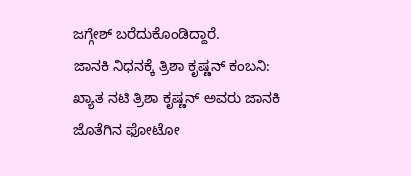ಜಗ್ಗೇಶ್ ಬರೆದುಕೊಂಡಿದ್ದಾರೆ.
ಜಾನಕಿ ನಿಧನಕ್ಕೆ ತ್ರಿಶಾ ಕೃಷ್ಣನ್ ಕಂಬನಿ:
ಖ್ಯಾತ ನಟಿ ತ್ರಿಶಾ ಕೃಷ್ಣನ್ ಅವರು ಜಾನಕಿ ಜೊತೆಗಿನ ಫೋಟೋ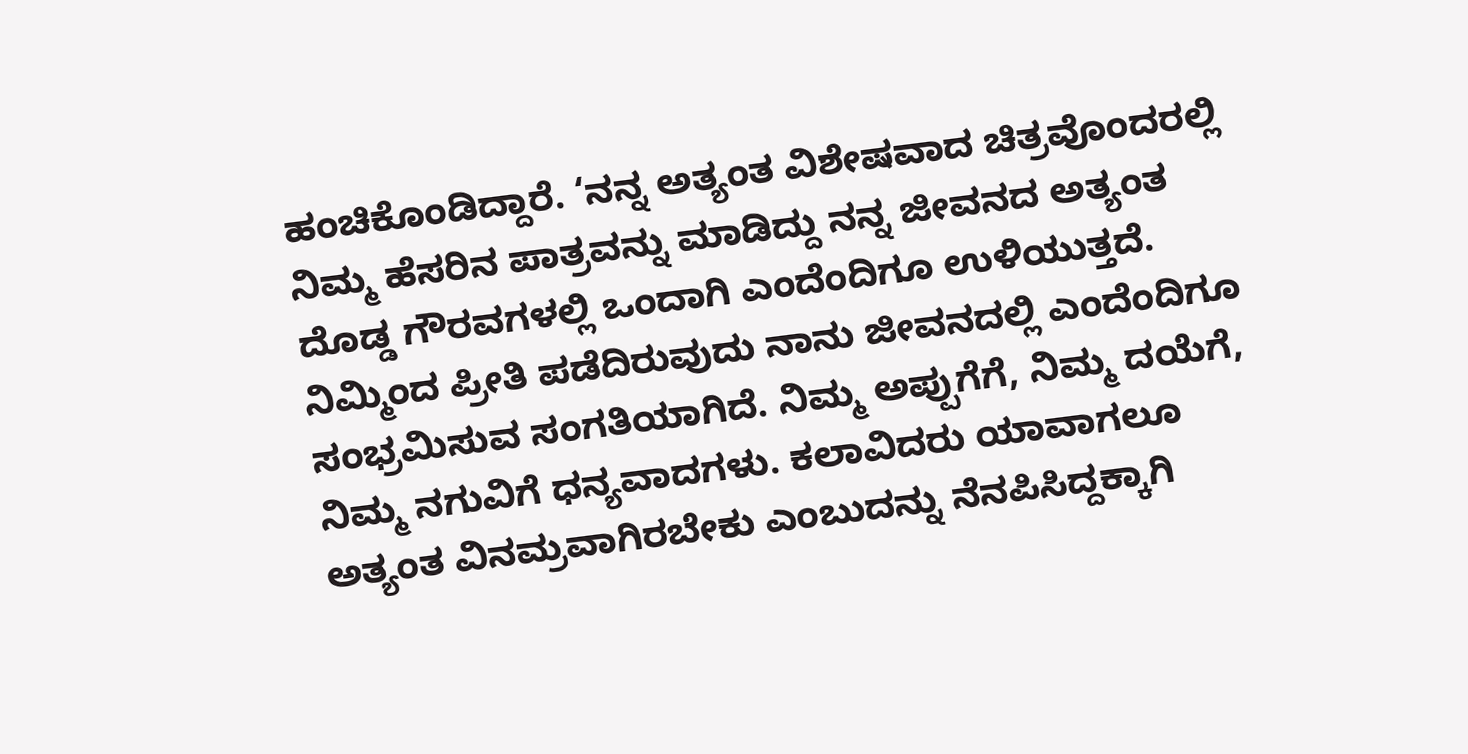ಹಂಚಿಕೊಂಡಿದ್ದಾರೆ. ‘ನನ್ನ ಅತ್ಯಂತ ವಿಶೇಷವಾದ ಚಿತ್ರವೊಂದರಲ್ಲಿ ನಿಮ್ಮ ಹೆಸರಿನ ಪಾತ್ರವನ್ನು ಮಾಡಿದ್ದು ನನ್ನ ಜೀವನದ ಅತ್ಯಂತ ದೊಡ್ಡ ಗೌರವಗಳಲ್ಲಿ ಒಂದಾಗಿ ಎಂದೆಂದಿಗೂ ಉಳಿಯುತ್ತದೆ. ನಿಮ್ಮಿಂದ ಪ್ರೀತಿ ಪಡೆದಿರುವುದು ನಾನು ಜೀವನದಲ್ಲಿ ಎಂದೆಂದಿಗೂ ಸಂಭ್ರಮಿಸುವ ಸಂಗತಿಯಾಗಿದೆ. ನಿಮ್ಮ ಅಪ್ಪುಗೆಗೆ, ನಿಮ್ಮ ದಯೆಗೆ, ನಿಮ್ಮ ನಗುವಿಗೆ ಧನ್ಯವಾದಗಳು. ಕಲಾವಿದರು ಯಾವಾಗಲೂ ಅತ್ಯಂತ ವಿನಮ್ರವಾಗಿರಬೇಕು ಎಂಬುದನ್ನು ನೆನಪಿಸಿದ್ದಕ್ಕಾಗಿ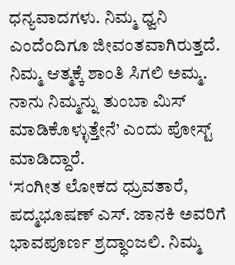ಧನ್ಯವಾದಗಳು. ನಿಮ್ಮ ಧ್ವನಿ ಎಂದೆಂದಿಗೂ ಜೀವಂತವಾಗಿರುತ್ತದೆ. ನಿಮ್ಮ ಆತ್ಮಕ್ಕೆ ಶಾಂತಿ ಸಿಗಲಿ ಅಮ್ಮ. ನಾನು ನಿಮ್ಮನ್ನು ತುಂಬಾ ಮಿಸ್ ಮಾಡಿಕೊಳ್ಳುತ್ತೇನೆ’ ಎಂದು ಪೋಸ್ಟ್ ಮಾಡಿದ್ದಾರೆ.
‘ಸಂಗೀತ ಲೋಕದ ಧ್ರುವತಾರೆ, ಪದ್ಮಭೂಷಣ್ ಎಸ್. ಜಾನಕಿ ಅವರಿಗೆ ಭಾವಪೂರ್ಣ ಶ್ರದ್ಧಾಂಜಲಿ. ನಿಮ್ಮ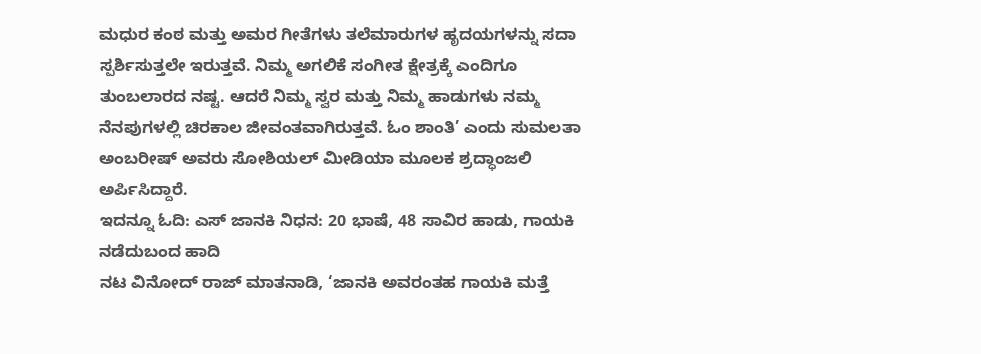ಮಧುರ ಕಂಠ ಮತ್ತು ಅಮರ ಗೀತೆಗಳು ತಲೆಮಾರುಗಳ ಹೃದಯಗಳನ್ನು ಸದಾ ಸ್ಪರ್ಶಿಸುತ್ತಲೇ ಇರುತ್ತವೆ. ನಿಮ್ಮ ಅಗಲಿಕೆ ಸಂಗೀತ ಕ್ಷೇತ್ರಕ್ಕೆ ಎಂದಿಗೂ ತುಂಬಲಾರದ ನಷ್ಟ. ಆದರೆ ನಿಮ್ಮ ಸ್ವರ ಮತ್ತು ನಿಮ್ಮ ಹಾಡುಗಳು ನಮ್ಮ ನೆನಪುಗಳಲ್ಲಿ ಚಿರಕಾಲ ಜೀವಂತವಾಗಿರುತ್ತವೆ. ಓಂ ಶಾಂತಿ’ ಎಂದು ಸುಮಲತಾ ಅಂಬರೀಷ್ ಅವರು ಸೋಶಿಯಲ್ ಮೀಡಿಯಾ ಮೂಲಕ ಶ್ರದ್ಧಾಂಜಲಿ ಅರ್ಪಿಸಿದ್ದಾರೆ.
ಇದನ್ನೂ ಓದಿ: ಎಸ್ ಜಾನಕಿ ನಿಧನ: 20 ಭಾಷೆ, 48 ಸಾವಿರ ಹಾಡು, ಗಾಯಕಿ ನಡೆದುಬಂದ ಹಾದಿ
ನಟ ವಿನೋದ್ ರಾಜ್ ಮಾತನಾಡಿ, ‘ಜಾನಕಿ ಅವರಂತಹ ಗಾಯಕಿ ಮತ್ತೆ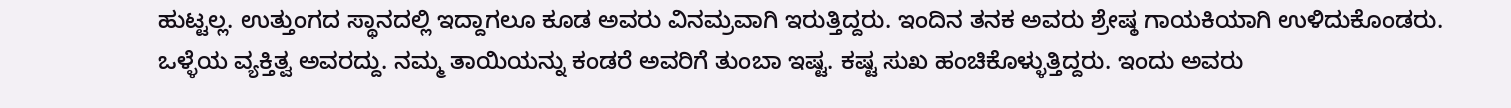ಹುಟ್ಟಲ್ಲ. ಉತ್ತುಂಗದ ಸ್ಥಾನದಲ್ಲಿ ಇದ್ದಾಗಲೂ ಕೂಡ ಅವರು ವಿನಮ್ರವಾಗಿ ಇರುತ್ತಿದ್ದರು. ಇಂದಿನ ತನಕ ಅವರು ಶ್ರೇಷ್ಠ ಗಾಯಕಿಯಾಗಿ ಉಳಿದುಕೊಂಡರು. ಒಳ್ಳೆಯ ವ್ಯಕ್ತಿತ್ವ ಅವರದ್ದು. ನಮ್ಮ ತಾಯಿಯನ್ನು ಕಂಡರೆ ಅವರಿಗೆ ತುಂಬಾ ಇಷ್ಟ. ಕಷ್ಟ ಸುಖ ಹಂಚಿಕೊಳ್ಳುತ್ತಿದ್ದರು. ಇಂದು ಅವರು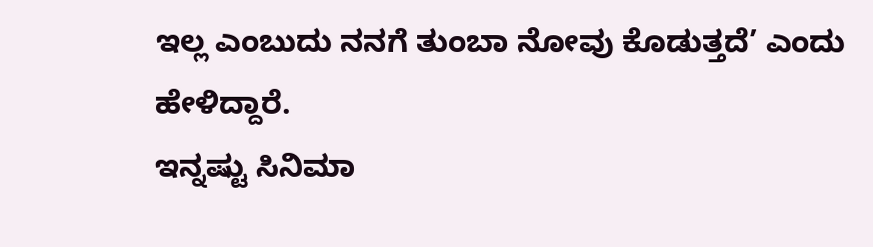ಇಲ್ಲ ಎಂಬುದು ನನಗೆ ತುಂಬಾ ನೋವು ಕೊಡುತ್ತದೆ’ ಎಂದು ಹೇಳಿದ್ದಾರೆ.
ಇನ್ನಷ್ಟು ಸಿನಿಮಾ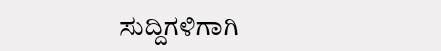ಸುದ್ದಿಗಳಿಗಾಗಿ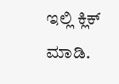ಇಲ್ಲಿ ಕ್ಲಿಕ್ ಮಾಡಿ.